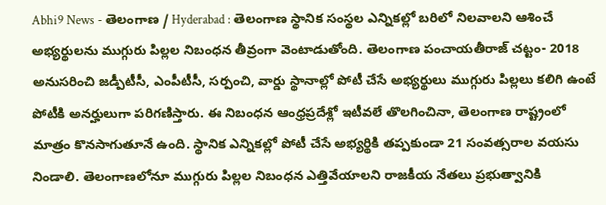Abhi9 News - తెలంగాణ / Hyderabad : తెలంగాణ స్థానిక సంస్థల ఎన్నికల్లో బరిలో నిలవాలని ఆశించే అభ్యర్థులను ముగ్గురు పిల్లల నిబంధన తీవ్రంగా వెంటాడుతోంది. తెలంగాణ పంచాయతీరాజ్ చట్టం- 2018 అనుసరించి జడ్పీటీసీ, ఎంపీటీసీ, సర్పంచి, వార్డు స్థానాల్లో పోటీ చేసే అభ్యర్థులు ముగ్గురు పిల్లలు కలిగి ఉంటే పోటీకి అనర్హులుగా పరిగణిస్తారు. ఈ నిబంధన ఆంధ్రప్రదేశ్లో ఇటీవలే తొలగించినా, తెలంగాణ రాష్ట్రంలో మాత్రం కొనసాగుతూనే ఉంది. స్థానిక ఎన్నికల్లో పోటీ చేసే అభ్యర్థికి తప్పకుండా 21 సంవత్సరాల వయసు నిండాలి. తెలంగాణలోనూ ముగ్గురు పిల్లల నిబంధన ఎత్తివేయాలని రాజకీయ నేతలు ప్రభుత్వానికి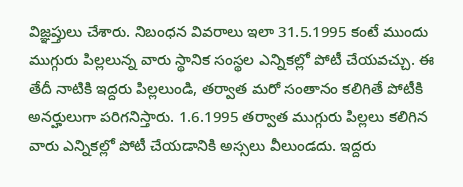విజ్ఞప్తులు చేశారు. నిబంధన వివరాలు ఇలా 31.5.1995 కంటే ముందు ముగ్గురు పిల్లలున్న వారు స్థానిక సంస్థల ఎన్నికల్లో పోటీ చేయవచ్చు. ఈ తేదీ నాటికి ఇద్దరు పిల్లలుండి, తర్వాత మరో సంతానం కలిగితే పోటీకి అనర్హులుగా పరిగనిస్తారు. 1.6.1995 తర్వాత ముగ్గురు పిల్లలు కలిగిన వారు ఎన్నికల్లో పోటీ చేయడానికి అస్సలు వీలుండదు. ఇద్దరు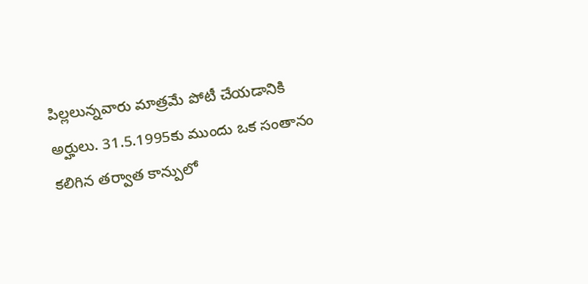పిల్లలున్నవారు మాత్రమే పోటీ చేయడానికి అర్హులు. 31.5.1995కు ముందు ఒక సంతానం కలిగిన తర్వాత కాన్పులో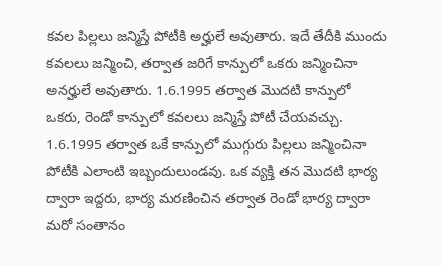కవల పిల్లలు జన్మిస్తే పోటీకి అర్హులే అవుతారు. ఇదే తేదీకి ముందు కవలలు జన్మించి, తర్వాత జరిగే కాన్పులో ఒకరు జన్మించినా అనర్హులే అవుతారు. 1.6.1995 తర్వాత మొదటి కాన్పులో ఒకరు, రెండో కాన్పులో కవలలు జన్మిస్తే పోటీ చేయవచ్చు. 1.6.1995 తర్వాత ఒకే కాన్పులో ముగ్గురు పిల్లలు జన్మించినా పోటీకి ఎలాంటి ఇబ్బందులుండవు. ఒక వ్యక్తి తన మొదటి భార్య ద్వారా ఇద్దరు, భార్య మరణించిన తర్వాత రెండో భార్య ద్వారా మరో సంతానం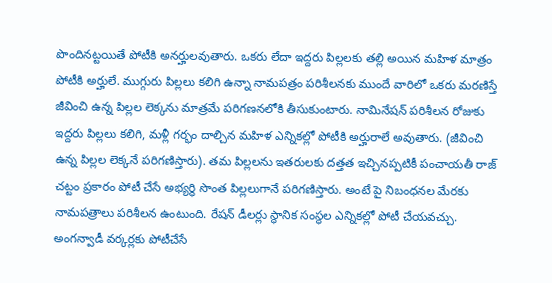పొందినట్టయితే పోటీకి అనర్హులవుతారు. ఒకరు లేదా ఇద్దరు పిల్లలకు తల్లి అయిన మహిళ మాత్రం పోటీకి అర్హులే. ముగ్గురు పిల్లలు కలిగి ఉన్నా నామపత్రం పరిశీలనకు ముందే వారిలో ఒకరు మరణిస్తే జీవించి ఉన్న పిల్లల లెక్కను మాత్రమే పరిగణనలోకి తీసుకుంటారు. నామినేషన్ పరిశీలన రోజుకు ఇద్దరు పిల్లలు కలిగి, మళ్లీ గర్భం దాల్చిన మహిళ ఎన్నికల్లో పోటీకి అర్హురాలే అవుతారు. (జీవించి ఉన్న పిల్లల లెక్కనే పరిగణిస్తారు). తమ పిల్లలను ఇతరులకు దత్తత ఇచ్చినప్పటికీ పంచాయతీ రాజ్ చట్టం ప్రకారం పోటీ చేసే అభ్యర్థి సొంత పిల్లలుగానే పరిగణిస్తారు. అంటే పై నిబంధనల మేరకు నామపత్రాలు పరిశీలన ఉంటుంది. రేషన్ డీలర్లు స్థానిక సంస్థల ఎన్నికల్లో పోటీ చేయవచ్చు. అంగన్వాడీ వర్కర్లకు పోటీచేసే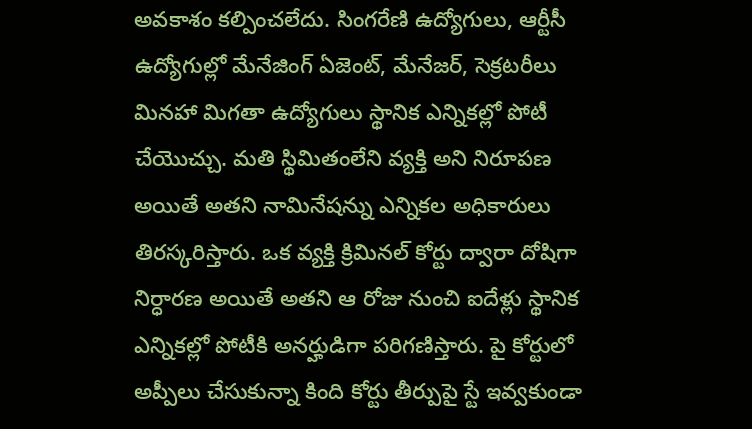అవకాశం కల్పించలేదు. సింగరేణి ఉద్యోగులు, ఆర్టీసీ ఉద్యోగుల్లో మేనేజింగ్ ఏజెంట్, మేనేజర్, సెక్రటరీలు మినహా మిగతా ఉద్యోగులు స్థానిక ఎన్నికల్లో పోటీ చేయొచ్చు. మతి స్థిమితంలేని వ్యక్తి అని నిరూపణ అయితే అతని నామినేషన్ను ఎన్నికల అధికారులు తిరస్కరిస్తారు. ఒక వ్యక్తి క్రిమినల్ కోర్టు ద్వారా దోషిగా నిర్ధారణ అయితే అతని ఆ రోజు నుంచి ఐదేళ్లు స్థానిక ఎన్నికల్లో పోటీకి అనర్హుడిగా పరిగణిస్తారు. పై కోర్టులో అప్పీలు చేసుకున్నా కింది కోర్టు తీర్పుపై స్టే ఇవ్వకుండా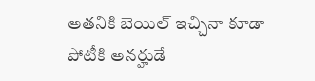అతనికి బెయిల్ ఇచ్చినా కూడా పోటీకి అనర్హుడే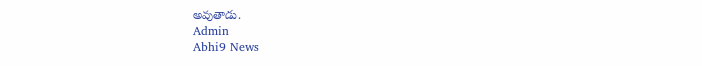అవుతాడు.
Admin
Abhi9 News